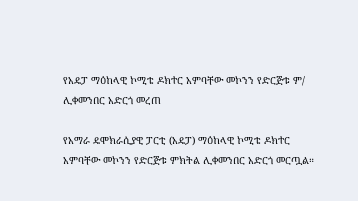የአዴፓ ማዕከላዊ ኮሚቴ ዶክተር አምባቸው መኮንን የድርጅቱ ም/ ሊቀመንበር አድርጎ መረጠ

የአማራ ዴሞክራሲያዊ ፓርቲ (አዴፓ) ማዕከላዊ ኮሚቴ ዶክተር አምባቸው መኮንን የድርጅቱ ምክትል ሊቀመንበር አድርጎ መርጧል።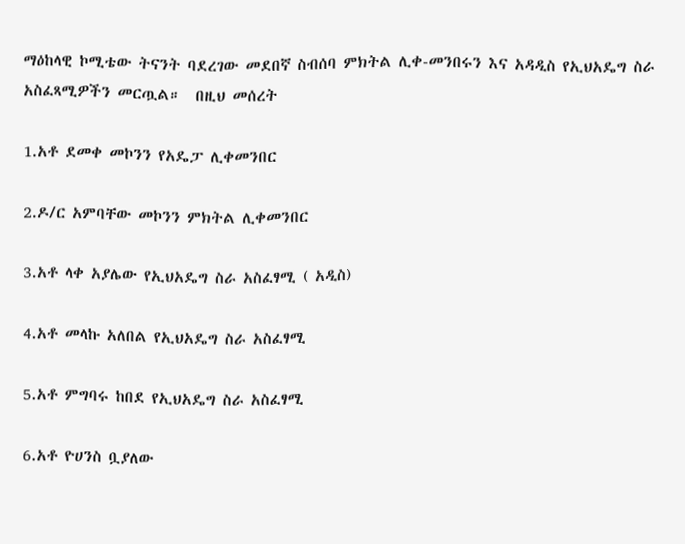ማዕከላዊ ኮሚቴው ትናንት ባደረገው መደበኛ ስብሰባ ምክትል ሊቀ-መንበሩን እና አዳዲስ የኢህአዴግ ስራ አስፈጻሚዎችን መርጧል።  በዚህ መሰረት

1.አቶ ደመቀ መኮንን የአዴፓ ሊቀመንበር

2.ዶ/ር አምባቸው መኮንን ምክትል ሊቀመንበር

3.አቶ ላቀ አያሌው የኢህአዴግ ስራ አስፈፃሚ ( አዲስ)

4.አቶ መላኩ አለበል የኢህአዴግ ስራ አስፈፃሚ

5.አቶ ምግባሩ ከበደ የኢህአዴግ ስራ አስፈፃሚ

6.አቶ ዮሀንስ ቧያለው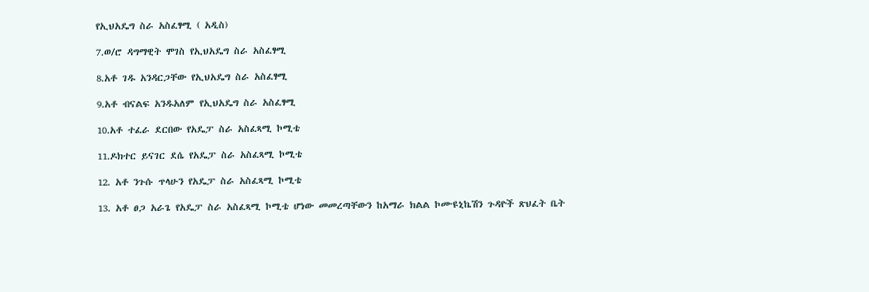የኢህአዴግ ስራ አስፈፃሚ ( አዲስ)

7.ወ/ሮ ዳግማዊት ሞገስ የኢህአዴግ ስራ አስፈፃሚ

8.አቶ ገዱ አንዳርጋቸው የኢህአዴግ ስራ አስፈፃሚ

9.አቶ ብናልፍ አንዱአለም የኢህአዴግ ስራ አስፈፃሚ

10.አቶ ተፈራ ደርበው የአዴፓ ስራ አስፈጻሚ ኮሚቴ

11.ዶክተር ይናገር ደሴ የአዴፓ ስራ አስፈጻሚ ኮሚቴ

12. አቶ ንጉሱ ጥላሁን የአዴፓ ስራ አስፈጻሚ ኮሚቴ

13. አቶ ፀጋ አራጌ የአዴፓ ስራ አስፈጻሚ ኮሚቴ ሆነው መመረጣቸውን ከአማራ ክልል ኮሙዩኒኬሽን ጉዳዮች ጽህፈት ቤት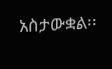አስታውቋል፡፡